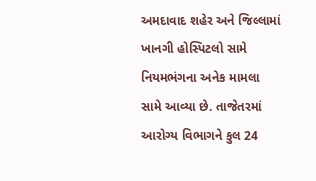અમદાવાદ શહેર અને જિલ્લામાં ખાનગી હોસ્પિટલો સામે નિયમભંગના અનેક મામલા સામે આવ્યા છે. તાજેતરમાં આરોગ્ય વિભાગને કુલ 24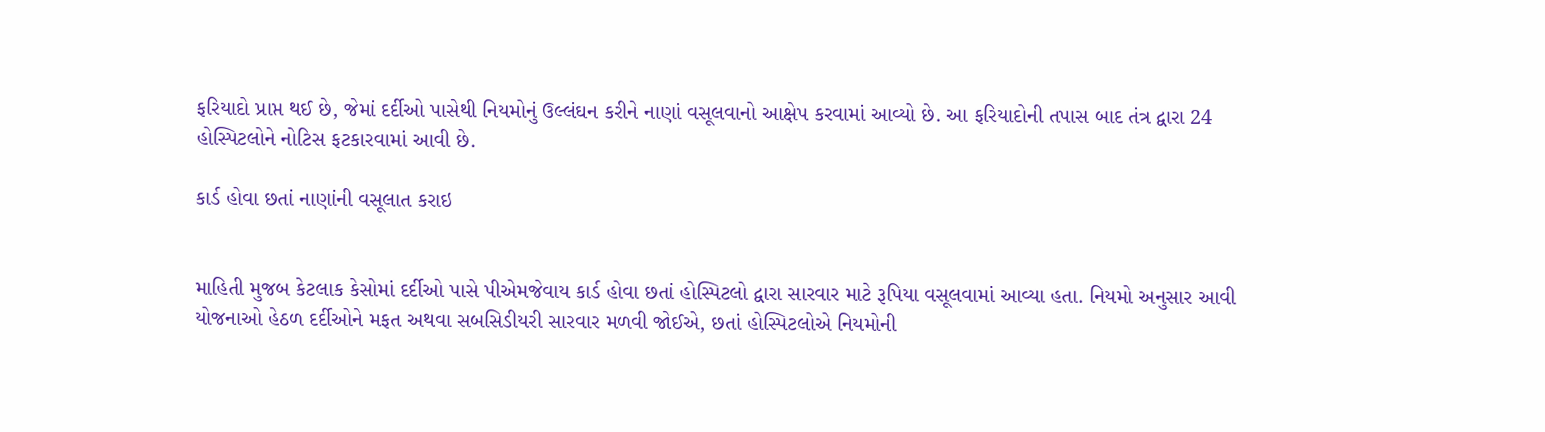ફરિયાદો પ્રાપ્ત થઈ છે, જેમાં દર્દીઓ પાસેથી નિયમોનું ઉલ્લંઘન કરીને નાણાં વસૂલવાનો આક્ષેપ કરવામાં આવ્યો છે. આ ફરિયાદોની તપાસ બાદ તંત્ર દ્વારા 24 હોસ્પિટલોને નોટિસ ફટકારવામાં આવી છે.

કાર્ડ હોવા છતાં નાણાંની વસૂલાત કરાઇ


માહિતી મુજબ કેટલાક કેસોમાં દર્દીઓ પાસે પીએમજેવાય કાર્ડ હોવા છતાં હોસ્પિટલો દ્વારા સારવાર માટે રૂપિયા વસૂલવામાં આવ્યા હતા. નિયમો અનુસાર આવી યોજનાઓ હેઠળ દર્દીઓને મફત અથવા સબસિડીયરી સારવાર મળવી જોઈએ, છતાં હોસ્પિટલોએ નિયમોની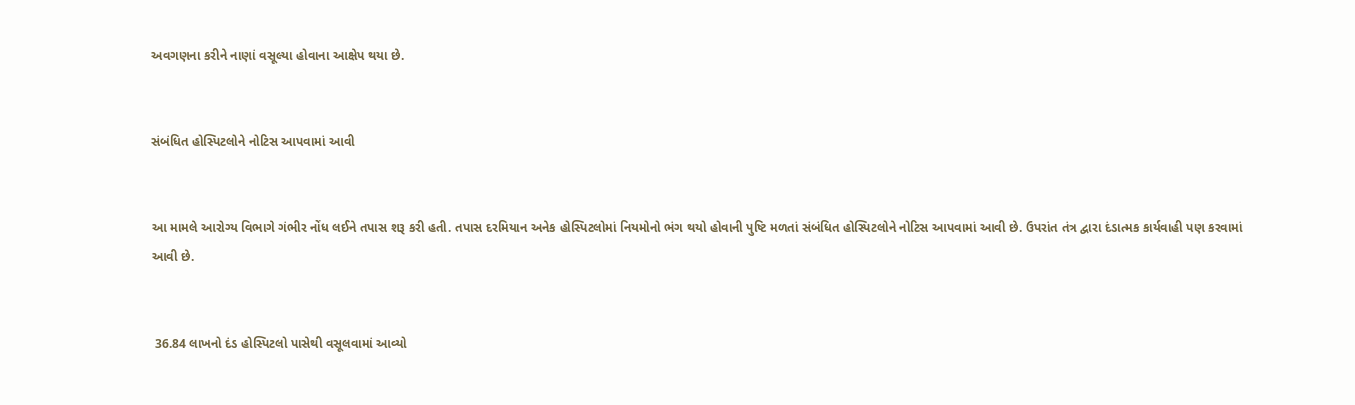અવગણના કરીને નાણાં વસૂલ્યા હોવાના આક્ષેપ થયા છે.


સંબંધિત હોસ્પિટલોને નોટિસ આપવામાં આવી


આ મામલે આરોગ્ય વિભાગે ગંભીર નોંધ લઈને તપાસ શરૂ કરી હતી. તપાસ દરમિયાન અનેક હોસ્પિટલોમાં નિયમોનો ભંગ થયો હોવાની પુષ્ટિ મળતાં સંબંધિત હોસ્પિટલોને નોટિસ આપવામાં આવી છે. ઉપરાંત તંત્ર દ્વારા દંડાત્મક કાર્યવાહી પણ કરવામાં આવી છે.


 36.84 લાખનો દંડ હોસ્પિટલો પાસેથી વસૂલવામાં આવ્યો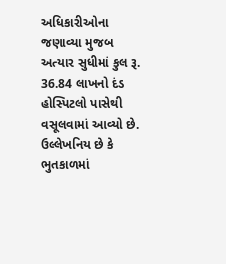અધિકારીઓના જણાવ્યા મુજબ અત્યાર સુધીમાં કુલ રૂ. 36.84 લાખનો દંડ હોસ્પિટલો પાસેથી વસૂલવામાં આવ્યો છે. ઉલ્લેખનિય છે કે ભુતકાળમાં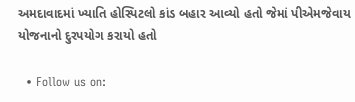અમદાવાદમાં ખ્યાતિ હોસ્પિટલો કાંડ બહાર આવ્યો હતો જેમાં પીએમજેવાય યોજનાનો દુરપયોગ કરાયો હતો

  • Follow us on: